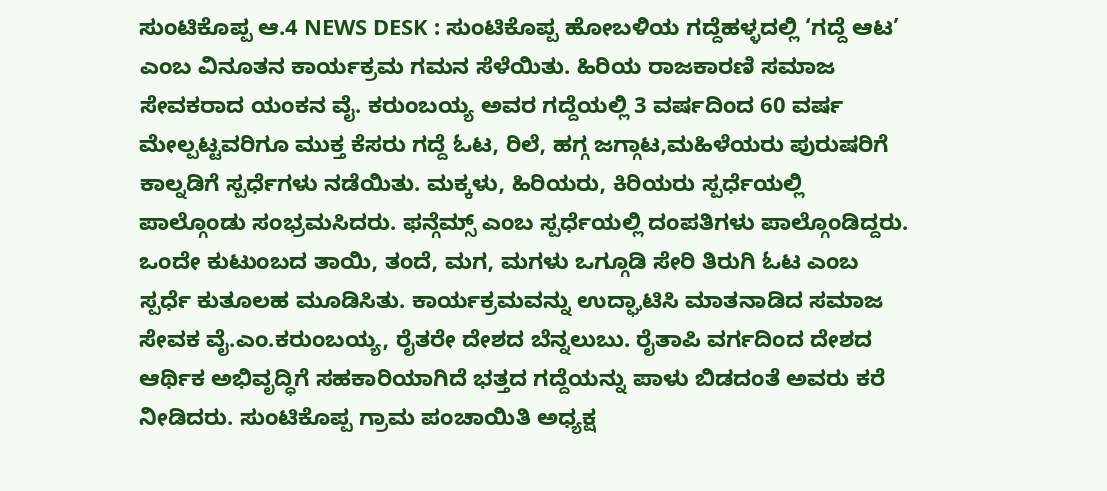ಸುಂಟಿಕೊಪ್ಪ ಆ.4 NEWS DESK : ಸುಂಟಿಕೊಪ್ಪ ಹೋಬಳಿಯ ಗದ್ದೆಹಳ್ಳದಲ್ಲಿ ‘ಗದ್ದೆ ಆಟ’ ಎಂಬ ವಿನೂತನ ಕಾರ್ಯಕ್ರಮ ಗಮನ ಸೆಳೆಯಿತು. ಹಿರಿಯ ರಾಜಕಾರಣಿ ಸಮಾಜ ಸೇವಕರಾದ ಯಂಕನ ವೈ. ಕರುಂಬಯ್ಯ ಅವರ ಗದ್ದೆಯಲ್ಲಿ 3 ವರ್ಷದಿಂದ 60 ವರ್ಷ ಮೇಲ್ಪಟ್ಟವರಿಗೂ ಮುಕ್ತ ಕೆಸರು ಗದ್ದೆ ಓಟ, ರಿಲೆ, ಹಗ್ಗ ಜಗ್ಗಾಟ,ಮಹಿಳೆಯರು ಪುರುಷರಿಗೆ ಕಾಲ್ನಡಿಗೆ ಸ್ಪರ್ಧೆಗಳು ನಡೆಯಿತು. ಮಕ್ಕಳು, ಹಿರಿಯರು, ಕಿರಿಯರು ಸ್ಪರ್ಧೆಯಲ್ಲಿ ಪಾಲ್ಗೊಂಡು ಸಂಭ್ರಮಸಿದರು. ಫನ್ಗೆಮ್ಸ್ ಎಂಬ ಸ್ಪರ್ಧೆಯಲ್ಲಿ ದಂಪತಿಗಳು ಪಾಲ್ಗೊಂಡಿದ್ದರು. ಒಂದೇ ಕುಟುಂಬದ ತಾಯಿ, ತಂದೆ, ಮಗ, ಮಗಳು ಒಗ್ಗೂಡಿ ಸೇರಿ ತಿರುಗಿ ಓಟ ಎಂಬ ಸ್ಪರ್ಧೆ ಕುತೂಲಹ ಮೂಡಿಸಿತು. ಕಾರ್ಯಕ್ರಮವನ್ನು ಉದ್ಘಾಟಿಸಿ ಮಾತನಾಡಿದ ಸಮಾಜ ಸೇವಕ ವೈ.ಎಂ.ಕರುಂಬಯ್ಯ, ರೈತರೇ ದೇಶದ ಬೆನ್ನಲುಬು. ರೈತಾಪಿ ವರ್ಗದಿಂದ ದೇಶದ ಆರ್ಥಿಕ ಅಭಿವೃದ್ಧಿಗೆ ಸಹಕಾರಿಯಾಗಿದೆ ಭತ್ತದ ಗದ್ದೆಯನ್ನು ಪಾಳು ಬಿಡದಂತೆ ಅವರು ಕರೆ ನೀಡಿದರು. ಸುಂಟಿಕೊಪ್ಪ ಗ್ರಾಮ ಪಂಚಾಯಿತಿ ಅಧ್ಯಕ್ಷ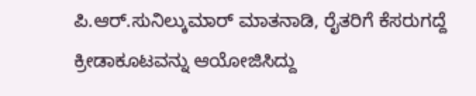ಪಿ.ಆರ್.ಸುನಿಲ್ಕುಮಾರ್ ಮಾತನಾಡಿ, ರೈತರಿಗೆ ಕೆಸರುಗದ್ದೆ ಕ್ರೀಡಾಕೂಟವನ್ನು ಆಯೋಜಿಸಿದ್ದು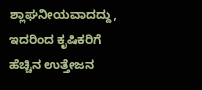ಶ್ಲಾಘನೀಯವಾದದ್ದು, ಇದರಿಂದ ಕೃಷಿಕರಿಗೆ ಹೆಚ್ಚಿನ ಉತ್ತೇಜನ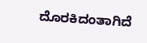ದೊರಕಿದಂತಾಗಿದೆ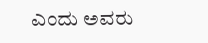ಎಂದು ಅವರು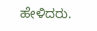ಹೇಳಿದರು.